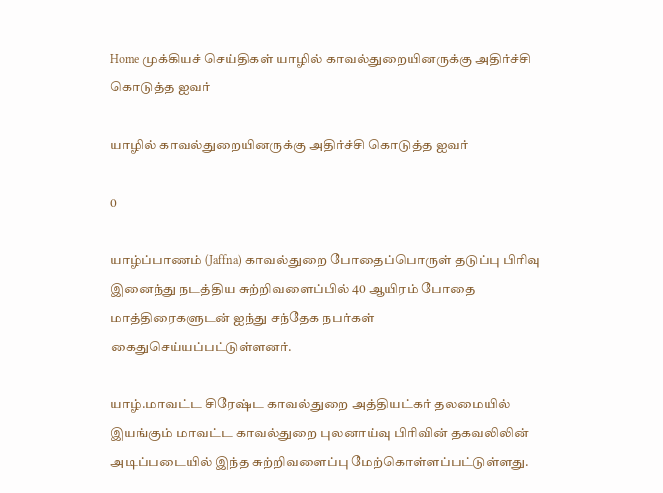Home முக்கியச் செய்திகள் யாழில் காவல்துறையினருக்கு அதிர்ச்சி கொடுத்த ஐவர்

யாழில் காவல்துறையினருக்கு அதிர்ச்சி கொடுத்த ஐவர்

0

யாழ்ப்பாணம் (Jaffna) காவல்துறை போதைப்பொருள் தடுப்பு பிரிவு இனைந்து நடத்திய சுற்றிவளைப்பில் 40 ஆயிரம் போதை மாத்திரைகளுடன் ஐந்து சந்தேக நபர்கள் கைதுசெய்யப்பட்டுள்ளனர்.

யாழ்.மாவட்ட சிரேஷ்ட காவல்துறை அத்தியட்கர் தலமையில் இயங்கும் மாவட்ட காவல்துறை புலனாய்வு பிரிவின் தகவலிலின் அடிப்படையில் இந்த சுற்றிவளைப்பு மேற்கொள்ளப்பட்டுள்ளது.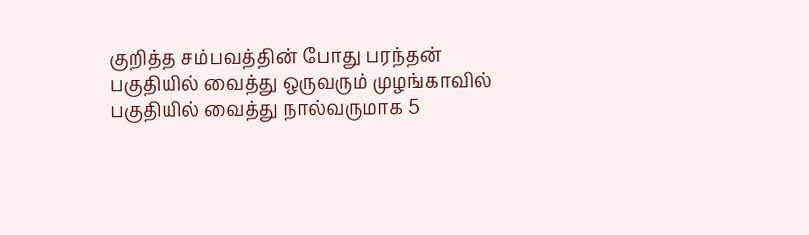குறித்த சம்பவத்தின் போது பரந்தன் பகுதியில் வைத்து ஒருவரும் முழங்காவில் பகுதியில் வைத்து நால்வருமாக 5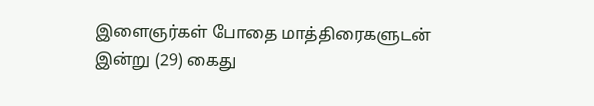இளைஞர்கள் போதை மாத்திரைகளுடன் இன்று (29) கைது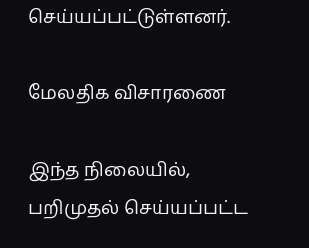செய்யப்பட்டுள்ளனர்.

மேலதிக விசாரணை

இந்த நிலையில், பறிமுதல் செய்யப்பட்ட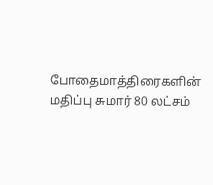போதைமாத்திரைகளின் மதிப்பு சுமார் 80 லட்சம்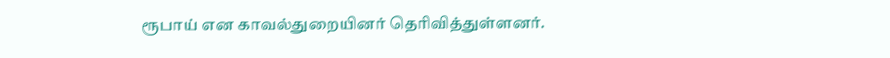ரூபாய் என காவல்துறையினர் தெரிவித்துள்ளனர்.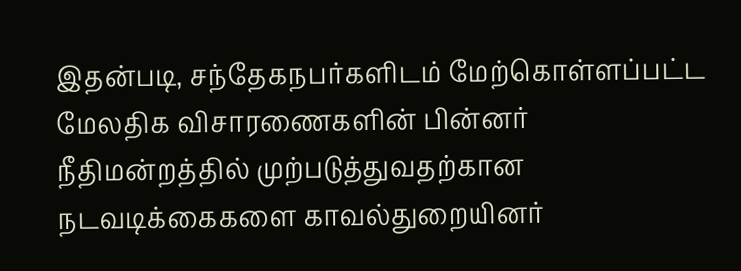இதன்படி, சந்தேகநபர்களிடம் மேற்கொள்ளப்பட்ட மேலதிக விசாரணைகளின் பின்னர் நீதிமன்றத்தில் முற்படுத்துவதற்கான நடவடிக்கைகளை காவல்துறையினர்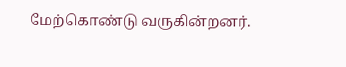மேற்கொண்டு வருகின்றனர்.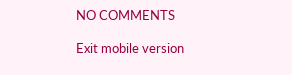NO COMMENTS

Exit mobile version